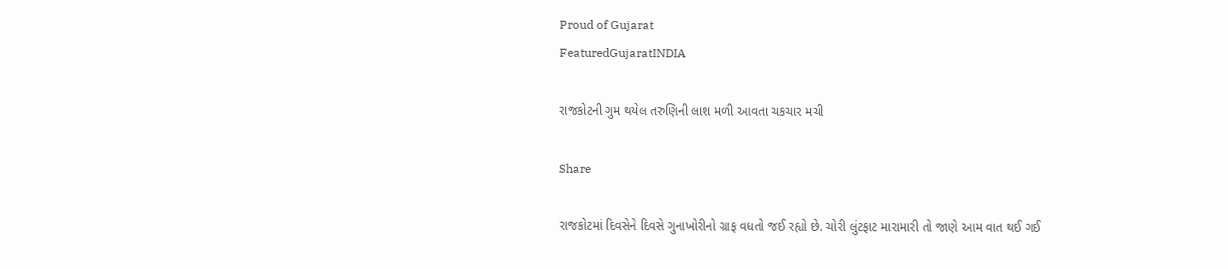Proud of Gujarat
FeaturedGujaratINDIA

રાજકોટની ગુમ થયેલ તરુણિની લાશ મળી આવતા ચકચાર મચી

Share

રાજકોટમાં દિવસેને દિવસે ગુનાખોરીનો ગ્રાફ વધતો જઈ રહ્યો છે. ચોરી લુંટફાટ મારામારી તો જાણે આમ વાત થઈ ગઈ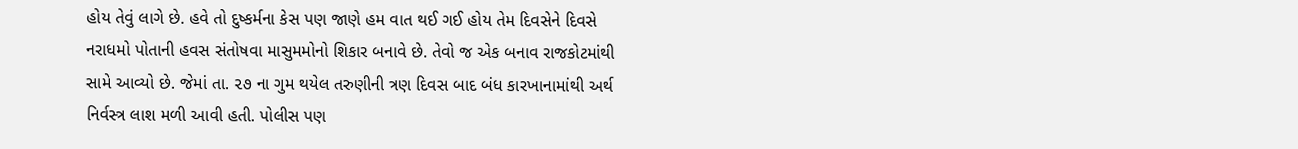હોય તેવું લાગે છે. હવે તો દુષ્કર્મના કેસ પણ જાણે હમ વાત થઈ ગઈ હોય તેમ દિવસેને દિવસે નરાધમો પોતાની હવસ સંતોષવા માસુમમોનો શિકાર બનાવે છે. તેવો જ એક બનાવ રાજકોટમાંથી સામે આવ્યો છે. જેમાં તા. ૨૭ ના ગુમ થયેલ તરુણીની ત્રણ દિવસ બાદ બંધ કારખાનામાંથી અર્થ નિર્વસ્ત્ર લાશ મળી આવી હતી. પોલીસ પણ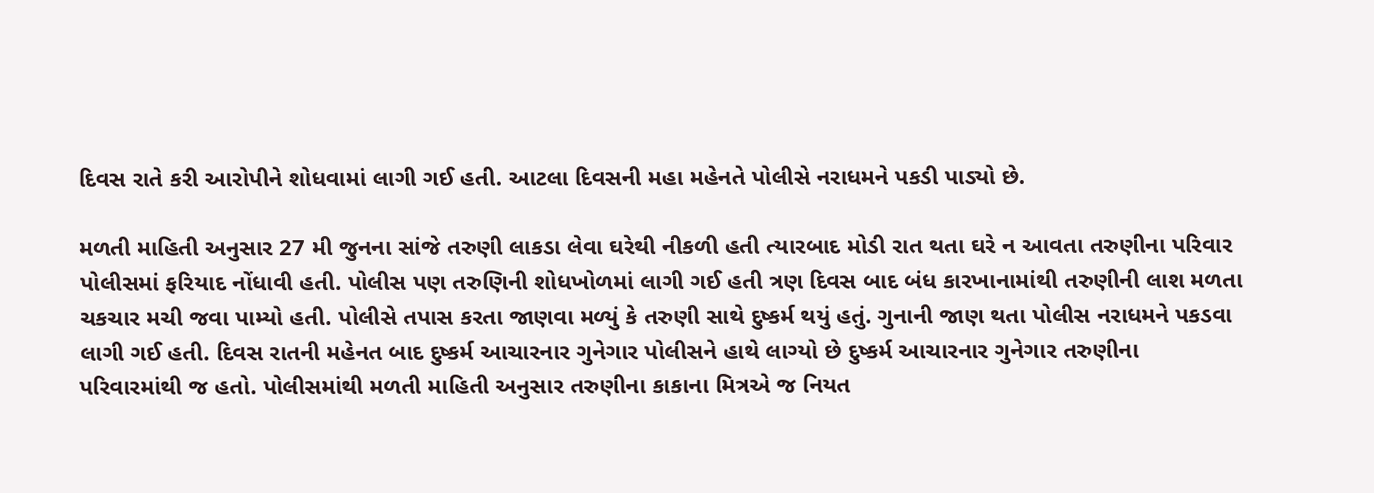દિવસ રાતે કરી આરોપીને શોધવામાં લાગી ગઈ હતી. આટલા દિવસની મહા મહેનતે પોલીસે નરાધમને પકડી પાડ્યો છે.

મળતી માહિતી અનુસાર 27 મી જુનના સાંજે તરુણી લાકડા લેવા ઘરેથી નીકળી હતી ત્યારબાદ મોડી રાત થતા ઘરે ન આવતા તરુણીના પરિવાર પોલીસમાં ફરિયાદ નોંધાવી હતી. પોલીસ પણ તરુણિની શોધખોળમાં લાગી ગઈ હતી ત્રણ દિવસ બાદ બંધ કારખાનામાંથી તરુણીની લાશ મળતા ચકચાર મચી જવા પામ્યો હતી. પોલીસે તપાસ કરતા જાણવા મળ્યું કે તરુણી સાથે દુષ્કર્મ થયું હતું. ગુનાની જાણ થતા પોલીસ નરાધમને પકડવા લાગી ગઈ હતી. દિવસ રાતની મહેનત બાદ દુષ્કર્મ આચારનાર ગુનેગાર પોલીસને હાથે લાગ્યો છે દુષ્કર્મ આચારનાર ગુનેગાર તરુણીના પરિવારમાંથી જ હતો. પોલીસમાંથી મળતી માહિતી અનુસાર તરુણીના કાકાના મિત્રએ જ નિયત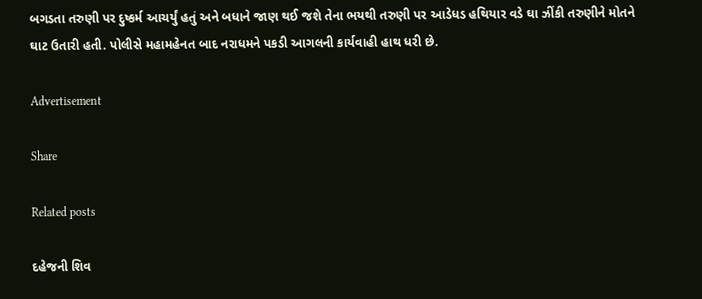બગડતા તરુણી પર દુષ્કર્મ આચર્યું હતું અને બધાને જાણ થઈ જશે તેના ભયથી તરુણી પર આડેધડ હથિયાર વડે ઘા ઝીંકી તરુણીને મોતને ઘાટ ઉતારી હતી. પોલીસે મહામહેનત બાદ નરાધમને પકડી આગલની કાર્યવાહી હાથ ધરી છે.

Advertisement

Share

Related posts

દહેજની શિવ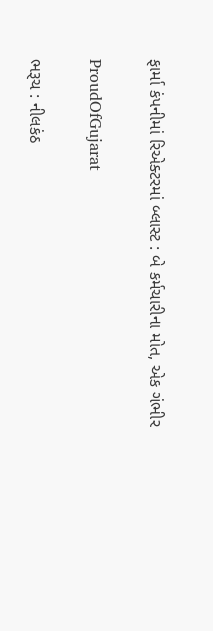ફાર્મા કંપનીમાં રિએક્ટરમાં બ્લાસ્ટ : બે કર્મચારીના મોત, એક ગંભીર

ProudOfGujarat

ભરૂચ : નીલકંઠ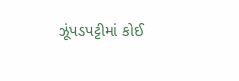ઝૂંપડપટ્ટીમાં કોઈ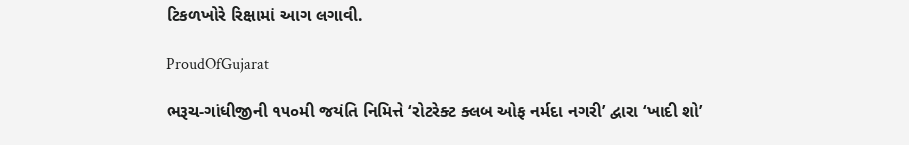ટિકળખોરે રિક્ષામાં આગ લગાવી.

ProudOfGujarat

ભરૂચ-ગાંધીજીની ૧૫૦મી જયંતિ નિમિત્તે ‘રોટરેક્ટ ક્લબ ઓફ નર્મદા નગરી’ દ્વારા ‘ખાદી શો’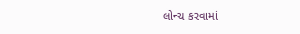લોન્ચ કરવામાં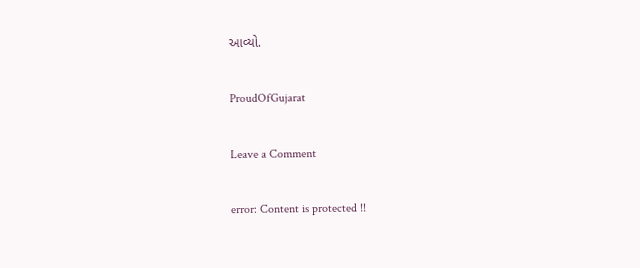આવ્યો.

ProudOfGujarat

Leave a Comment

error: Content is protected !!